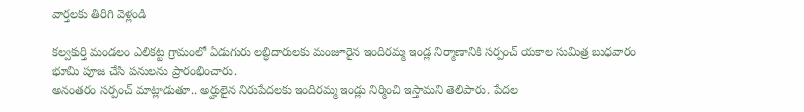వార్తలకు తిరిగి వెళ్లండి

కల్వకుర్తి మండలం ఎలికట్ట గ్రామంలో ఏడుగురు లబ్ధిదారులకు మంజూరైన ఇందిరమ్మ ఇండ్ల నిర్మాణానికి సర్పంచ్ యకాల సుమిత్ర బుధవారం భూమి పూజ చేసి పనులను ప్రారంభించారు.
అనంతరం సర్పంచ్ మాట్లాడుతూ.. అర్హులైన నిరుపేదలకు ఇందిరమ్మ ఇండ్లు నిర్మించి ఇస్తామని తెలిపారు. పేదల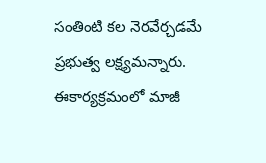సంతింటి కల నెరవేర్చడమే ప్రభుత్వ లక్ష్యమన్నారు. ఈకార్యక్రమంలో మాజీ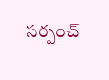సర్పంచ్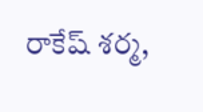రాకేష్ శర్మ,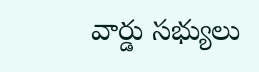వార్డు సభ్యులు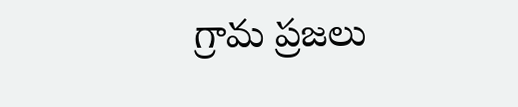గ్రామ ప్రజలు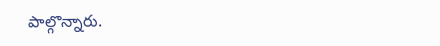పాల్గొన్నారు.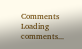Comments
Loading comments...